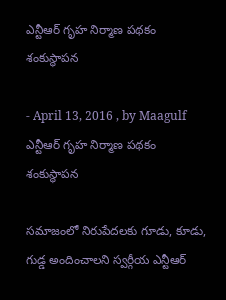ఎన్టీఆర్ గృహ నిర్మాణ పథకం శంకుస్థాపన

- April 13, 2016 , by Maagulf
ఎన్టీఆర్ గృహ నిర్మాణ పథకం శంకుస్థాపన

సమాజంలో నిరుపేదలకు గూడు, కూడు, గుడ్డ అందించాలని స్వర్గీయ ఎన్టీఆర్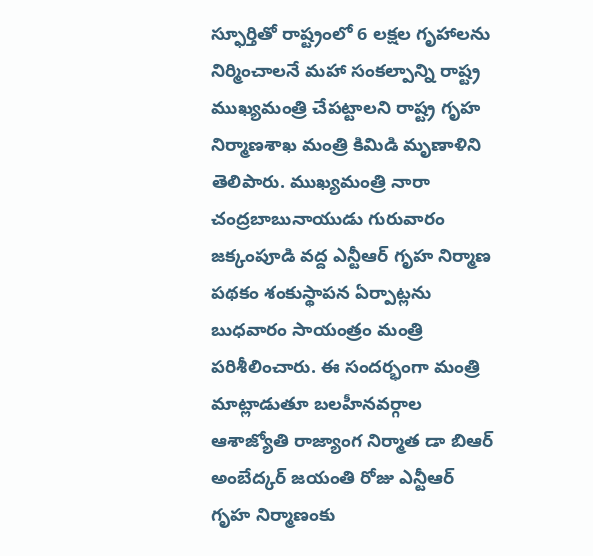స్ఫూర్తితో రాష్ట్రంలో 6 లక్షల గృహాలను నిర్మించాలనే మహా సంకల్పాన్ని రాష్ట్ర ముఖ్యమంత్రి చేపట్టాలని రాష్ట్ర గృహ నిర్మాణశాఖ మంత్రి కిమిడి మృణాళిని తెలిపారు. ముఖ్యమంత్రి నారా చంద్రబాబునాయుడు గురువారం జక్కంపూడి వద్ద ఎన్టీఆర్ గృహ నిర్మాణ పథకం శంకుస్థాపన ఏర్పాట్లను బుధవారం సాయంత్రం మంత్రి పరిశీలించారు. ఈ సందర్భంగా మంత్రి మాట్లాడుతూ బలహీనవర్గాల ఆశాజ్యోతి రాజ్యాంగ నిర్మాత డా బిఆర్ అంబేద్కర్ జయంతి రోజు ఎన్టీఆర్ గృహ నిర్మాణంకు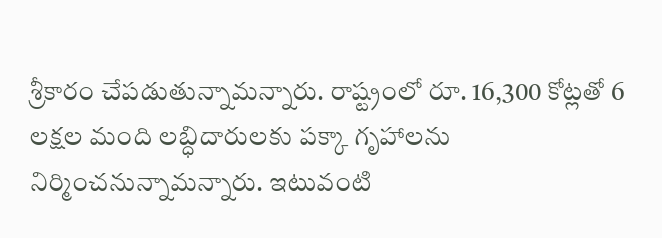శ్రీకారం చేపడుతున్నామన్నారు. రాష్ట్రంలో రూ. 16,300 కోట్లతో 6 లక్షల మంది లబ్ధిదారులకు పక్కా గృహాలను నిర్మించనున్నామన్నారు. ఇటువంటి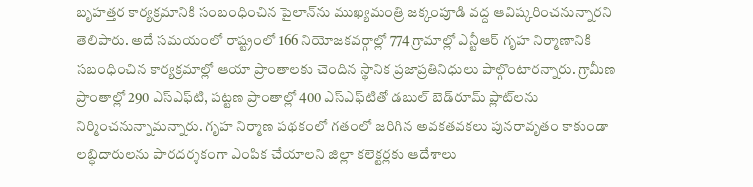బృహత్తర కార్యక్రమానికి సంబంధించిన పైలాన్‌ను ముఖ్యమంత్రి జక్కంపూడి వద్ద ఆవిష్కరించనున్నారని తెలిపారు. అదే సమయంలో రాష్ట్రంలో 166 నియోజకవర్గాల్లో 774 గ్రామాల్లో ఎన్టీఆర్ గృహ నిర్మాణానికి సబంధించిన కార్యక్రమాల్లో ఆయా ప్రాంతాలకు చెందిన స్థానిక ప్రజాప్రతినిధులు పాల్గొంటారన్నారు. గ్రామీణ ప్రాంతాల్లో 290 ఎస్‌ఎఫ్‌టి, పట్టణ ప్రాంతాల్లో 400 ఎస్‌ఎఫ్‌టితో డబుల్ బెడ్‌రూమ్ ప్లాట్‌లను నిర్మించనున్నామన్నారు. గృహ నిర్మాణ పథకంలో గతంలో జరిగిన అవకతవకలు పునరావృతం కాకుండా లబ్ధిదారులను పారదర్శకంగా ఎంపిక చేయాలని జిల్లా కలెక్టర్లకు ఆదేశాలు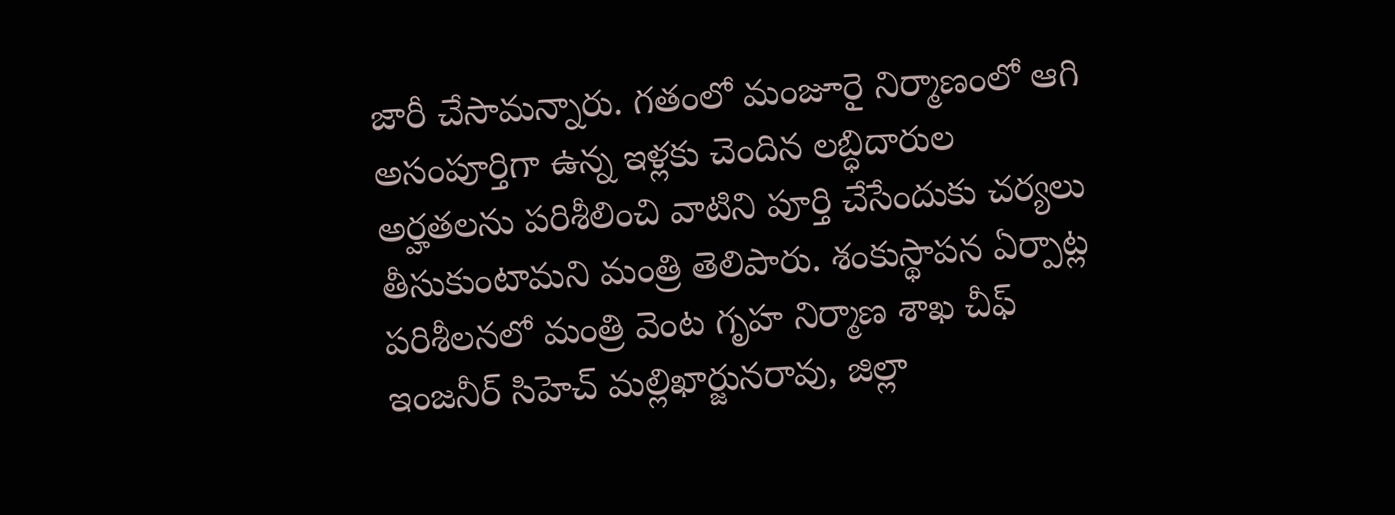జారీ చేసామన్నారు. గతంలో మంజూరై నిర్మాణంలో ఆగి అసంపూర్తిగా ఉన్న ఇళ్లకు చెందిన లబ్ధిదారుల అర్హతలను పరిశీలించి వాటిని పూర్తి చేసేందుకు చర్యలు తీసుకుంటామని మంత్రి తెలిపారు. శంకుస్థాపన ఏర్పాట్ల పరిశీలనలో మంత్రి వెంట గృహ నిర్మాణ శాఖ చీఫ్ ఇంజనీర్ సిహెచ్ మల్లిఖార్జునరావు, జిల్లా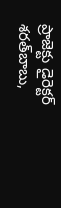ప్రాజెక్టు డైరెక్టర్ శరత్‌బాబు,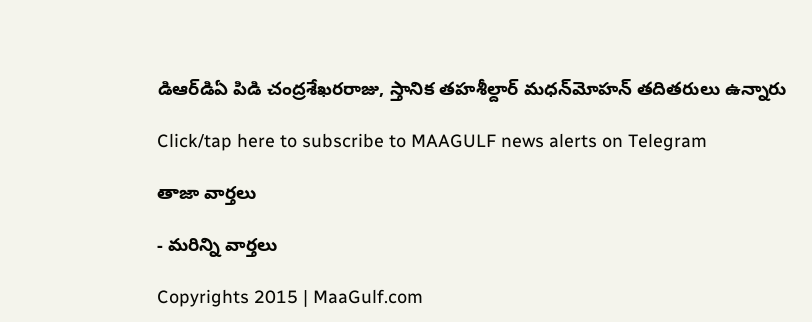డిఆర్‌డిఏ పిడి చంద్రశేఖరరాజు, స్తానిక తహశీల్దార్ మధన్‌మోహన్ తదితరులు ఉన్నారు

Click/tap here to subscribe to MAAGULF news alerts on Telegram

తాజా వార్తలు

- మరిన్ని వార్తలు

Copyrights 2015 | MaaGulf.com